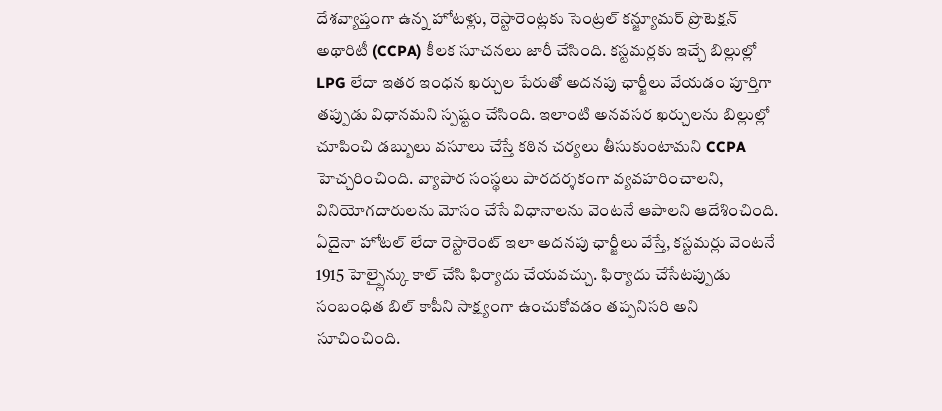దేశవ్యాప్తంగా ఉన్న హోటళ్లు, రెస్టారెంట్లకు సెంట్రల్ కన్జ్యూమర్ ప్రొటెక్షన్ అథారిటీ (CCPA) కీలక సూచనలు జారీ చేసింది. కస్టమర్లకు ఇచ్చే బిల్లుల్లో LPG లేదా ఇతర ఇంధన ఖర్చుల పేరుతో అదనపు ఛార్జీలు వేయడం పూర్తిగా తప్పుడు విధానమని స్పష్టం చేసింది. ఇలాంటి అనవసర ఖర్చులను బిల్లుల్లో చూపించి డబ్బులు వసూలు చేస్తే కఠిన చర్యలు తీసుకుంటామని CCPA హెచ్చరించింది. వ్యాపార సంస్థలు పారదర్శకంగా వ్యవహరించాలని, వినియోగదారులను మోసం చేసే విధానాలను వెంటనే ఆపాలని ఆదేశించింది.
ఏదైనా హోటల్ లేదా రెస్టారెంట్ ఇలా అదనపు ఛార్జీలు వేస్తే, కస్టమర్లు వెంటనే 1915 హెల్ప్లైన్కు కాల్ చేసి ఫిర్యాదు చేయవచ్చు. ఫిర్యాదు చేసేటప్పుడు సంబంధిత బిల్ కాపీని సాక్ష్యంగా ఉంచుకోవడం తప్పనిసరి అని సూచించింది.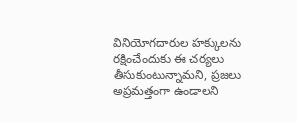వినియోగదారుల హక్కులను రక్షించేందుకు ఈ చర్యలు తీసుకుంటున్నామని, ప్రజలు అప్రమత్తంగా ఉండాలని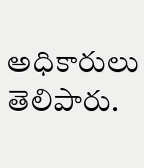అధికారులు తెలిపారు.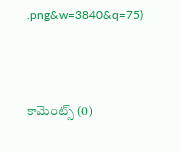.png&w=3840&q=75)



కామెంట్స్ (0)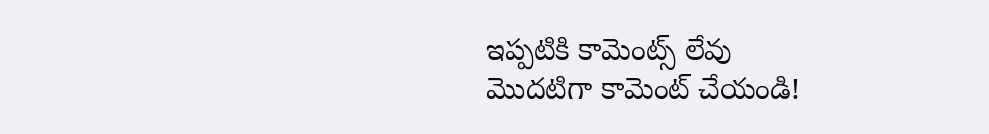ఇప్పటికి కామెంట్స్ లేవు
మొదటిగా కామెంట్ చేయండి!